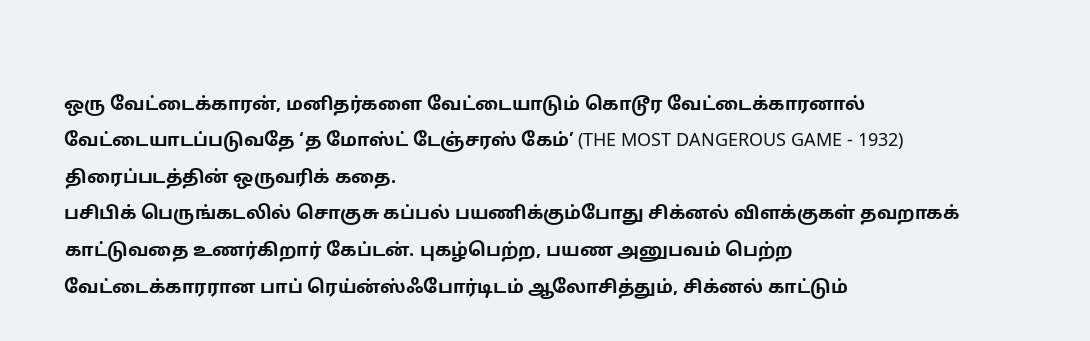ஒரு வேட்டைக்காரன், மனிதர்களை வேட்டையாடும் கொடூர வேட்டைக்காரனால் வேட்டையாடப்படுவதே ‘த மோஸ்ட் டேஞ்சரஸ் கேம்’ (THE MOST DANGEROUS GAME - 1932) திரைப்படத்தின் ஒருவரிக் கதை.
பசிபிக் பெருங்கடலில் சொகுசு கப்பல் பயணிக்கும்போது சிக்னல் விளக்குகள் தவறாகக் காட்டுவதை உணர்கிறார் கேப்டன். புகழ்பெற்ற, பயண அனுபவம் பெற்ற வேட்டைக்காரரான பாப் ரெய்ன்ஸ்ஃபோர்டிடம் ஆலோசித்தும், சிக்னல் காட்டும்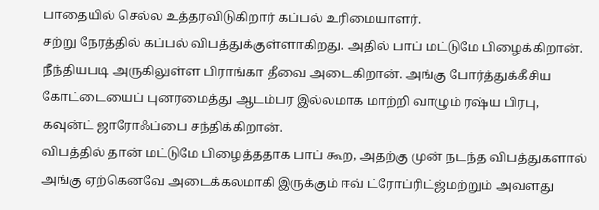பாதையில் செல்ல உத்தரவிடுகிறார் கப்பல் உரிமையாளர்.
சற்று நேரத்தில் கப்பல் விபத்துக்குள்ளாகிறது. அதில் பாப் மட்டுமே பிழைக்கிறான். நீந்தியபடி அருகிலுள்ள பிராங்கா தீவை அடைகிறான். அங்கு போர்த்துக்கீசிய கோட்டையைப் புனரமைத்து ஆடம்பர இல்லமாக மாற்றி வாழும் ரஷ்ய பிரபு, கவுன்ட் ஜாரோஃப்பை சந்திக்கிறான்.
விபத்தில் தான் மட்டுமே பிழைத்ததாக பாப் கூற, அதற்கு முன் நடந்த விபத்துகளால் அங்கு ஏற்கெனவே அடைக்கலமாகி இருக்கும் ஈவ் ட்ரோப்ரிட்ஜ்மற்றும் அவளது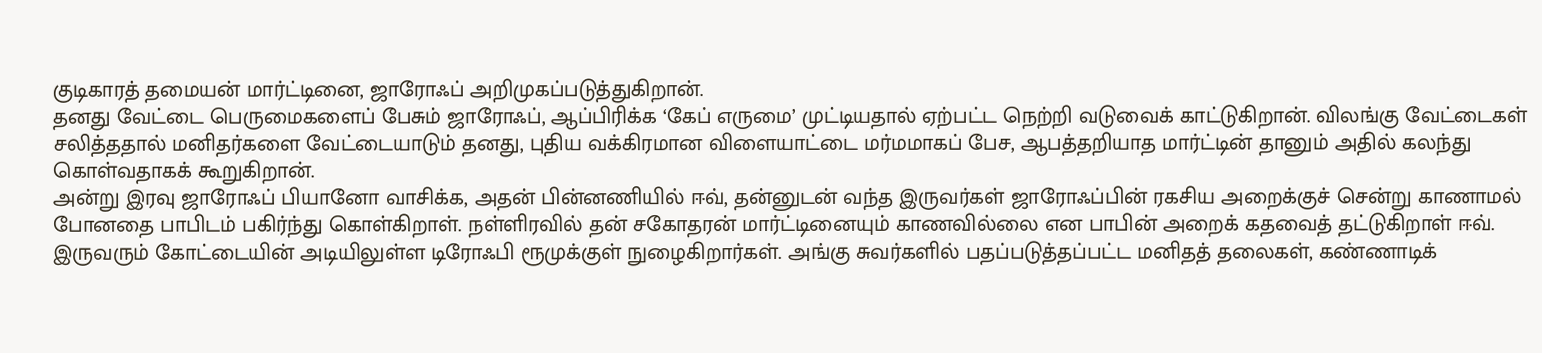குடிகாரத் தமையன் மார்ட்டினை, ஜாரோஃப் அறிமுகப்படுத்துகிறான்.
தனது வேட்டை பெருமைகளைப் பேசும் ஜாரோஃப், ஆப்பிரிக்க ‘கேப் எருமை’ முட்டியதால் ஏற்பட்ட நெற்றி வடுவைக் காட்டுகிறான். விலங்கு வேட்டைகள் சலித்ததால் மனிதர்களை வேட்டையாடும் தனது, புதிய வக்கிரமான விளையாட்டை மர்மமாகப் பேச, ஆபத்தறியாத மார்ட்டின் தானும் அதில் கலந்து கொள்வதாகக் கூறுகிறான்.
அன்று இரவு ஜாரோஃப் பியானோ வாசிக்க, அதன் பின்னணியில் ஈவ், தன்னுடன் வந்த இருவர்கள் ஜாரோஃப்பின் ரகசிய அறைக்குச் சென்று காணாமல் போனதை பாபிடம் பகிர்ந்து கொள்கிறாள். நள்ளிரவில் தன் சகோதரன் மார்ட்டினையும் காணவில்லை என பாபின் அறைக் கதவைத் தட்டுகிறாள் ஈவ்.
இருவரும் கோட்டையின் அடியிலுள்ள டிரோஃபி ரூமுக்குள் நுழைகிறார்கள். அங்கு சுவர்களில் பதப்படுத்தப்பட்ட மனிதத் தலைகள், கண்ணாடிக்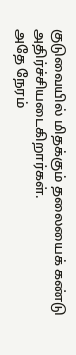குடுவையில் மிதக்கும் தலையைக் கண்டு அதிர்ச்சியடைகிறார்கள்.
அதே நேரம்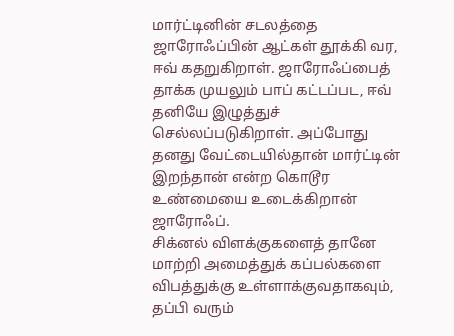மார்ட்டினின் சடலத்தை ஜாரோஃப்பின் ஆட்கள் தூக்கி வர, ஈவ் கதறுகிறாள். ஜாரோஃப்பைத் தாக்க முயலும் பாப் கட்டப்பட, ஈவ் தனியே இழுத்துச் செல்லப்படுகிறாள். அப்போது தனது வேட்டையில்தான் மார்ட்டின் இறந்தான் என்ற கொடூர உண்மையை உடைக்கிறான் ஜாரோஃப்.
சிக்னல் விளக்குகளைத் தானே மாற்றி அமைத்துக் கப்பல்களை விபத்துக்கு உள்ளாக்குவதாகவும், தப்பி வரும்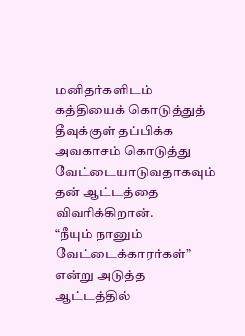மனிதர்களிடம் கத்தியைக் கொடுத்துத் தீவுக்குள் தப்பிக்க அவகாசம் கொடுத்து வேட்டையாடுவதாகவும் தன் ஆட்டத்தை விவரிக்கிறான்.
“நீயும் நானும் வேட்டைக்காரர்கள்” என்று அடுத்த ஆட்டத்தில்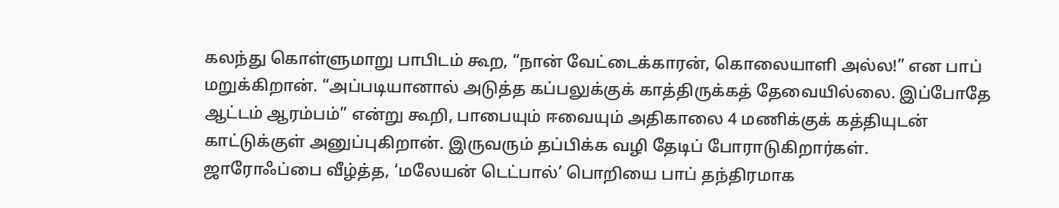கலந்து கொள்ளுமாறு பாபிடம் கூற, “நான் வேட்டைக்காரன், கொலையாளி அல்ல!” என பாப் மறுக்கிறான். “அப்படியானால் அடுத்த கப்பலுக்குக் காத்திருக்கத் தேவையில்லை. இப்போதே ஆட்டம் ஆரம்பம்” என்று கூறி, பாபையும் ஈவையும் அதிகாலை 4 மணிக்குக் கத்தியுடன் காட்டுக்குள் அனுப்புகிறான். இருவரும் தப்பிக்க வழி தேடிப் போராடுகிறார்கள்.
ஜாரோஃப்பை வீழ்த்த, ‘மலேயன் டெட்பால்’ பொறியை பாப் தந்திரமாக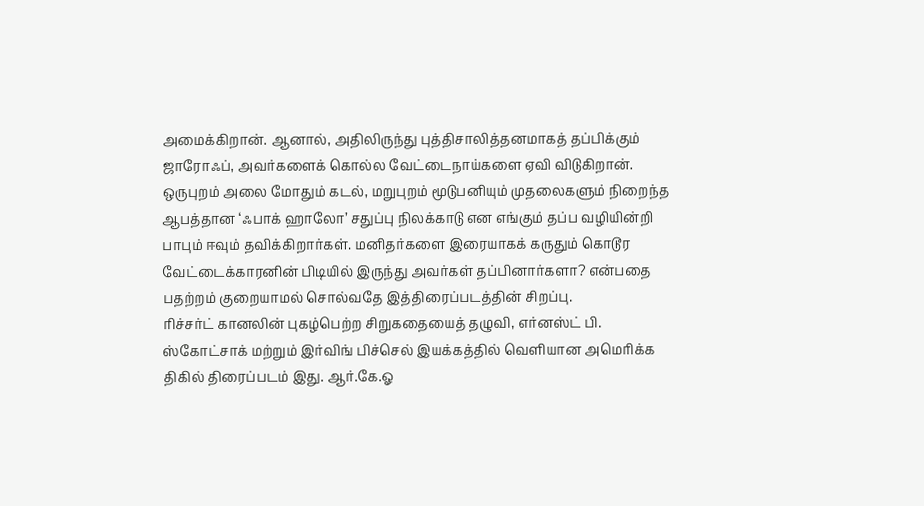அமைக்கிறான். ஆனால், அதிலிருந்து புத்திசாலித்தனமாகத் தப்பிக்கும் ஜாரோஃப், அவர்களைக் கொல்ல வேட்டைநாய்களை ஏவி விடுகிறான்.
ஒருபுறம் அலை மோதும் கடல், மறுபுறம் மூடுபனியும் முதலைகளும் நிறைந்த ஆபத்தான ‘ஃபாக் ஹாலோ’ சதுப்பு நிலக்காடு என எங்கும் தப்ப வழியின்றி பாபும் ஈவும் தவிக்கிறார்கள். மனிதர்களை இரையாகக் கருதும் கொடூர வேட்டைக்காரனின் பிடியில் இருந்து அவர்கள் தப்பினார்களா? என்பதை பதற்றம் குறையாமல் சொல்வதே இத்திரைப்படத்தின் சிறப்பு.
ரிச்சர்ட் கானலின் புகழ்பெற்ற சிறுகதையைத் தழுவி, எர்னஸ்ட் பி. ஸ்கோட்சாக் மற்றும் இர்விங் பிச்செல் இயக்கத்தில் வெளியான அமெரிக்க திகில் திரைப்படம் இது. ஆர்.கே.ஓ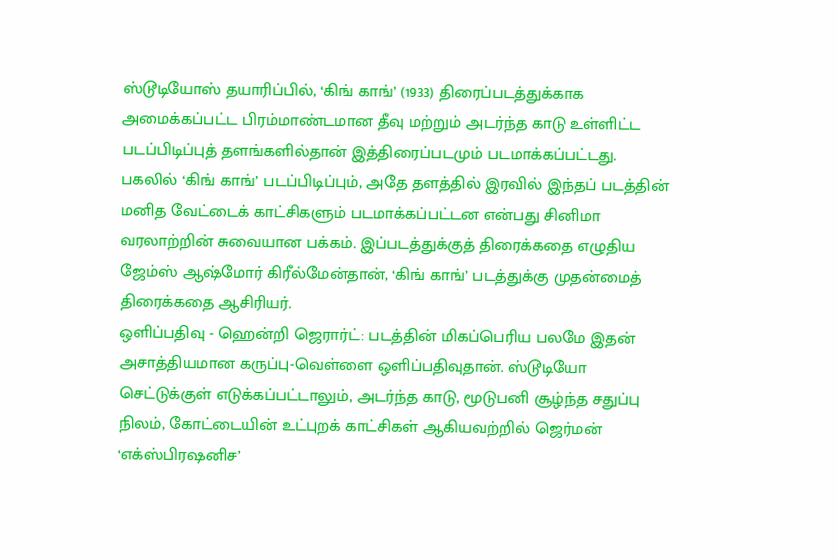ஸ்டூடியோஸ் தயாரிப்பில், ‘கிங் காங்’ (1933) திரைப்படத்துக்காக அமைக்கப்பட்ட பிரம்மாண்டமான தீவு மற்றும் அடர்ந்த காடு உள்ளிட்ட படப்பிடிப்புத் தளங்களில்தான் இத்திரைப்படமும் படமாக்கப்பட்டது.
பகலில் ‘கிங் காங்’ படப்பிடிப்பும், அதே தளத்தில் இரவில் இந்தப் படத்தின் மனித வேட்டைக் காட்சிகளும் படமாக்கப்பட்டன என்பது சினிமா வரலாற்றின் சுவையான பக்கம். இப்படத்துக்குத் திரைக்கதை எழுதிய ஜேம்ஸ் ஆஷ்மோர் கிரீல்மேன்தான், ‘கிங் காங்’ படத்துக்கு முதன்மைத் திரைக்கதை ஆசிரியர்.
ஒளிப்பதிவு - ஹென்றி ஜெரார்ட்: படத்தின் மிகப்பெரிய பலமே இதன் அசாத்தியமான கருப்பு-வெள்ளை ஒளிப்பதிவுதான். ஸ்டூடியோ செட்டுக்குள் எடுக்கப்பட்டாலும், அடர்ந்த காடு, மூடுபனி சூழ்ந்த சதுப்பு நிலம், கோட்டையின் உட்புறக் காட்சிகள் ஆகியவற்றில் ஜெர்மன் ‘எக்ஸ்பிரஷனிச’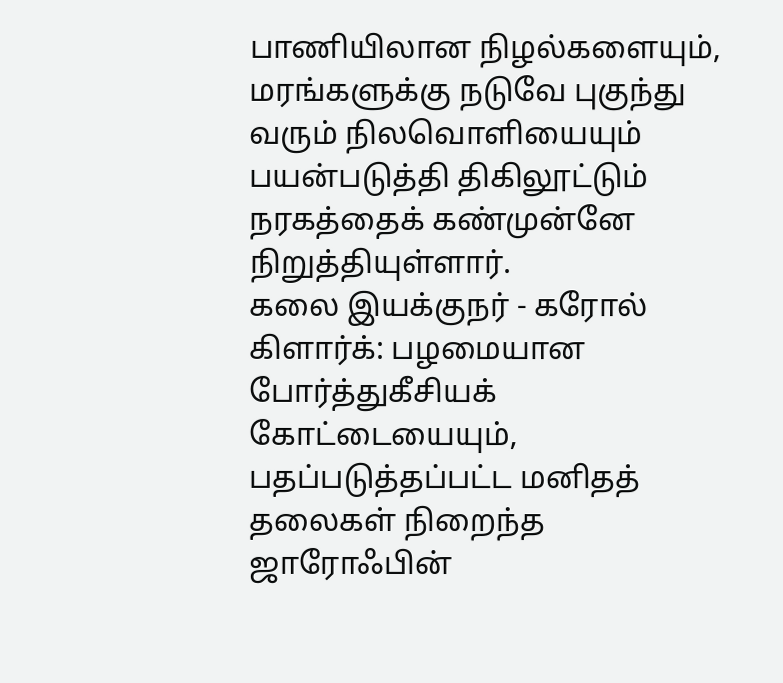பாணியிலான நிழல்களையும், மரங்களுக்கு நடுவே புகுந்து வரும் நிலவொளியையும் பயன்படுத்தி திகிலூட்டும் நரகத்தைக் கண்முன்னே நிறுத்தியுள்ளார்.
கலை இயக்குநர் - கரோல் கிளார்க்: பழமையான போர்த்துகீசியக் கோட்டையையும், பதப்படுத்தப்பட்ட மனிதத் தலைகள் நிறைந்த ஜாரோஃபின்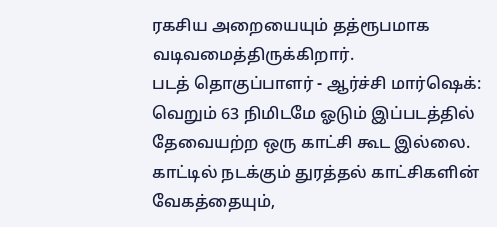ரகசிய அறையையும் தத்ரூபமாக வடிவமைத்திருக்கிறார்.
படத் தொகுப்பாளர் - ஆர்ச்சி மார்ஷெக்: வெறும் 63 நிமிடமே ஓடும் இப்படத்தில் தேவையற்ற ஒரு காட்சி கூட இல்லை. காட்டில் நடக்கும் துரத்தல் காட்சிகளின் வேகத்தையும்,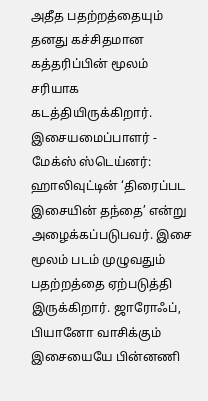அதீத பதற்றத்தையும் தனது கச்சிதமான கத்தரிப்பின் மூலம் சரியாக கடத்தியிருக்கிறார்.
இசையமைப்பாளர் - மேக்ஸ் ஸ்டெய்னர்: ஹாலிவுட்டின் ‘திரைப்பட இசையின் தந்தை’ என்று அழைக்கப்படுபவர். இசை மூலம் படம் முழுவதும் பதற்றத்தை ஏற்படுத்தி இருக்கிறார். ஜாரோஃப், பியானோ வாசிக்கும் இசையையே பின்னணி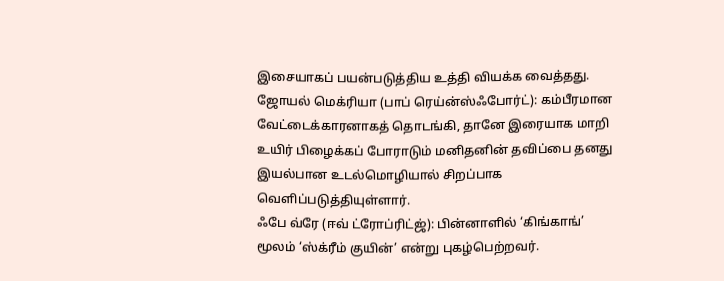இசையாகப் பயன்படுத்திய உத்தி வியக்க வைத்தது.
ஜோயல் மெக்ரியா (பாப் ரெய்ன்ஸ்ஃபோர்ட்): கம்பீரமான வேட்டைக்காரனாகத் தொடங்கி, தானே இரையாக மாறி உயிர் பிழைக்கப் போராடும் மனிதனின் தவிப்பை தனது இயல்பான உடல்மொழியால் சிறப்பாக வெளிப்படுத்தியுள்ளார்.
ஃபே வ்ரே (ஈவ் ட்ரோப்ரிட்ஜ்): பின்னாளில் ‘கிங்காங்’ மூலம் ‘ஸ்க்ரீம் குயின்’ என்று புகழ்பெற்றவர்.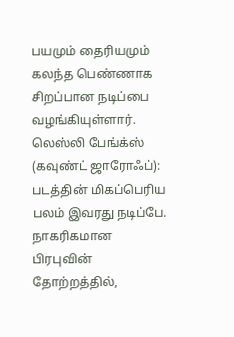பயமும் தைரியமும் கலந்த பெண்ணாக சிறப்பான நடிப்பை வழங்கியுள்ளார்.
லெஸ்லி பேங்க்ஸ் (கவுண்ட் ஜாரோஃப்): படத்தின் மிகப்பெரிய பலம் இவரது நடிப்பே. நாகரிகமான பிரபுவின் தோற்றத்தில்,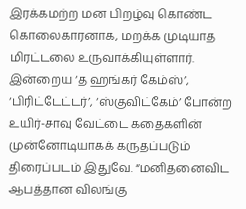இரக்கமற்ற மன பிறழ்வு கொண்ட கொலைகாரனாக, மறக்க முடியாத மிரட்டலை உருவாக்கியுள்ளார்.
இன்றைய ‘த ஹங்கர் கேம்ஸ்’, ‘பிரிட்டேட்டர்’, ‘ஸ்குவிட்கேம்’ போன்ற உயிர்-சாவு வேட்டை கதைகளின் முன்னோடியாகக் கருதப்படும் திரைப்படம் இதுவே. “மனிதனைவிட ஆபத்தான விலங்கு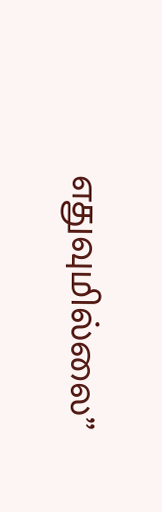எதுவுமில்லை”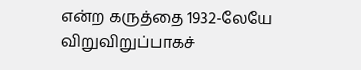என்ற கருத்தை 1932-லேயே விறுவிறுப்பாகச்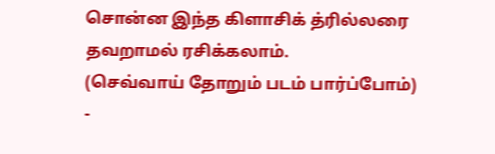சொன்ன இந்த கிளாசிக் த்ரில்லரை தவறாமல் ரசிக்கலாம்.
(செவ்வாய் தோறும் படம் பார்ப்போம்)
-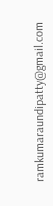ramkumaraundipatty@gmail.com